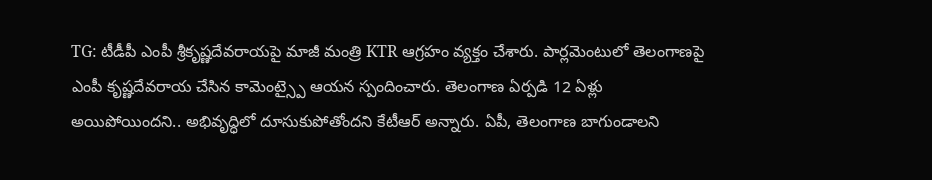TG: టీడీపీ ఎంపీ శ్రీకృష్ణదేవరాయపై మాజీ మంత్రి KTR ఆగ్రహం వ్యక్తం చేశారు. పార్లమెంటులో తెలంగాణపై ఎంపీ కృష్ణదేవరాయ చేసిన కామెంట్స్పై ఆయన స్పందించారు. తెలంగాణ ఏర్పడి 12 ఏళ్లు అయిపోయిందని.. అభివృద్ధిలో దూసుకుపోతోందని కేటీఆర్ అన్నారు. ఏపీ, తెలంగాణ బాగుండాలని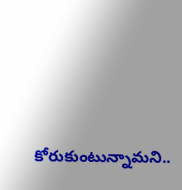కోరుకుంటున్నామని..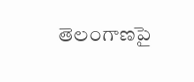తెలంగాణపై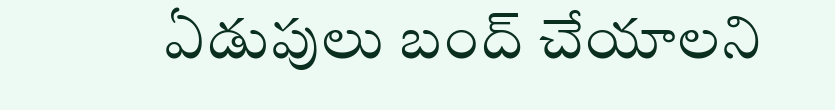ఏడుపులు బంద్ చేయాలని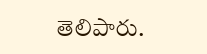తెలిపారు.